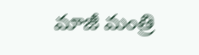మాజీ మంత్రి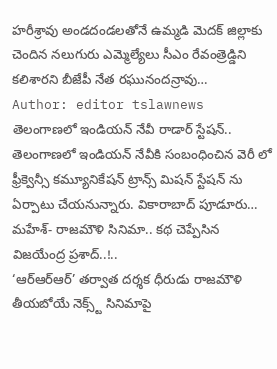హరీశ్రావు అండదండలతోనే ఉమ్మడి మెదక్ జిల్లాకు చెందిన నలుగురు ఎమ్మెల్యేలు సీఎం రేవంత్రెడ్డిని కలిశారని బీజేపీ నేత రఘునందన్రావు…
Author: editor tslawnews
తెలంగాణలో ఇండియన్ నేవీ రాడార్ స్టేషన్..
తెలంగాణలో ఇండియన్ నేవీకి సంబంధించిన వెరీ లో ఫ్రీక్వెన్సీ కమ్యూనికేషన్ ట్రాన్స్ మిషన్ స్టేషన్ ను ఏర్పాటు చేయనున్నారు. వికారాబాద్ పూడూరు…
మహేశ్- రాజమౌళి సినిమా.. కథ చెప్పేసిన విజయేంద్ర ప్రశాద్..!..
‘ఆర్ఆర్ఆర్’ తర్వాత దర్శక ధీరుడు రాజమౌళి తీయబోయే నెక్స్ట్ సినిమాపై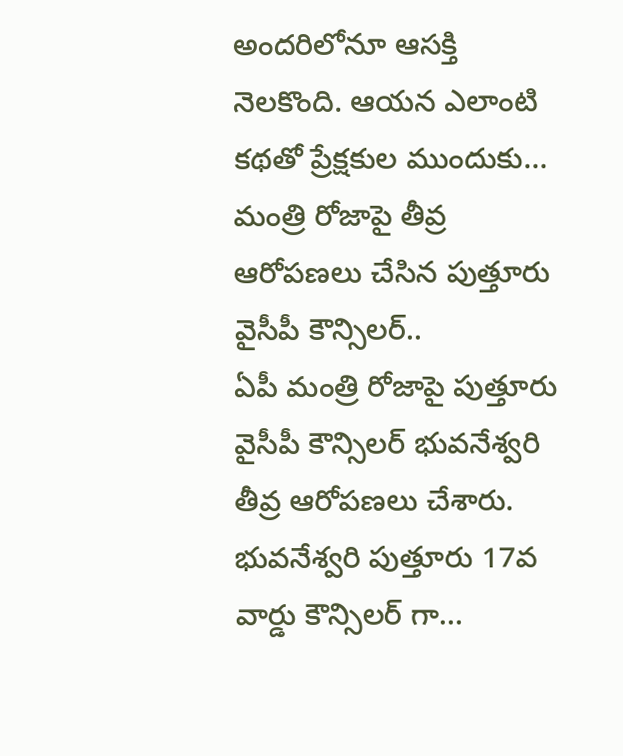అందరిలోనూ ఆసక్తి నెలకొంది. ఆయన ఎలాంటి కథతో ప్రేక్షకుల ముందుకు…
మంత్రి రోజాపై తీవ్ర ఆరోపణలు చేసిన పుత్తూరు వైసీపీ కౌన్సిలర్..
ఏపీ మంత్రి రోజాపై పుత్తూరు వైసీపీ కౌన్సిలర్ భువనేశ్వరి తీవ్ర ఆరోపణలు చేశారు. భువనేశ్వరి పుత్తూరు 17వ వార్డు కౌన్సిలర్ గా…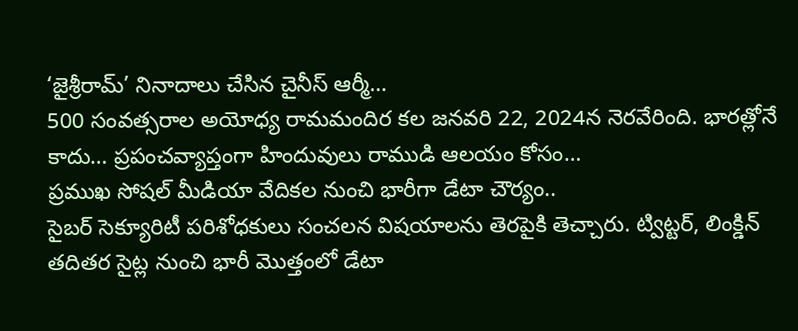‘జైశ్రీరామ్’ నినాదాలు చేసిన చైనీస్ ఆర్మీ…
500 సంవత్సరాల అయోధ్య రామమందిర కల జనవరి 22, 2024న నెరవేరింది. భారత్లోనే కాదు… ప్రపంచవ్యాప్తంగా హిందువులు రాముడి ఆలయం కోసం…
ప్రముఖ సోషల్ మీడియా వేదికల నుంచి భారీగా డేటా చౌర్యం..
సైబర్ సెక్యూరిటీ పరిశోధకులు సంచలన విషయాలను తెరపైకి తెచ్చారు. ట్విట్టర్, లింక్డిన్ తదితర సైట్ల నుంచి భారీ మొత్తంలో డేటా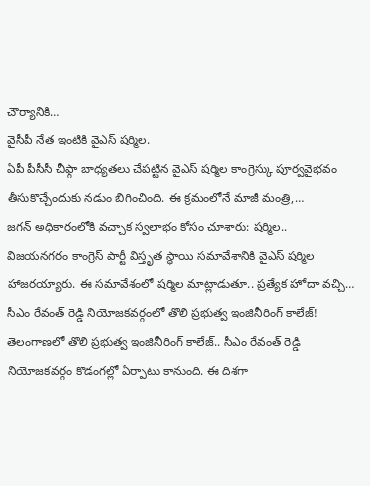చౌర్యానికి…
వైసీపీ నేత ఇంటికి వైఎస్ షర్మిల.
ఏపీ పీసీసీ చీఫ్గా బాధ్యతలు చేపట్టిన వైఎస్ షర్మిల కాంగ్రెస్కు పూర్వవైభవం తీసుకొచ్చేందుకు నడుం బిగించింది. ఈ క్రమంలోనే మాజీ మంత్రి,…
జగన్ అధికారంలోకి వచ్చాక స్వలాభం కోసం చూశారు: షర్మిల..
విజయనగరం కాంగ్రెస్ పార్టీ విస్తృత స్థాయి సమావేశానికి వైఎస్ షర్మిల హాజరయ్యారు. ఈ సమావేశంలో షర్మిల మాట్లాడుతూ.. ప్రత్యేక హోదా వచ్చి…
సీఎం రేవంత్ రెడ్డి నియోజకవర్గంలో తొలి ప్రభుత్వ ఇంజినీరింగ్ కాలేజ్!
తెలంగాణలో తొలి ప్రభుత్వ ఇంజినీరింగ్ కాలేజ్.. సీఎం రేవంత్ రెడ్డి నియోజకవర్గం కొడంగల్లో ఏర్పాటు కానుంది. ఈ దిశగా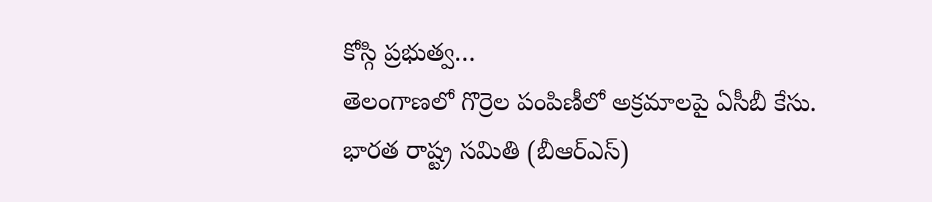కోస్గి ప్రభుత్వ…
తెలంగాణలో గొర్రెల పంపిణీలో అక్రమాలపై ఏసీబీ కేసు.
భారత రాష్ట్ర సమితి (బీఆర్ఎస్)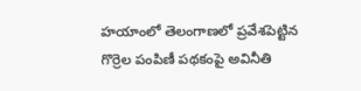హయాంలో తెలంగాణలో ప్రవేశపెట్టిన గొర్రెల పంపిణీ పథకంపై అవినీతి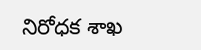నిరోధక శాఖ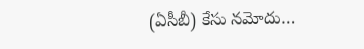(ఏసీబీ) కేసు నమోదు…